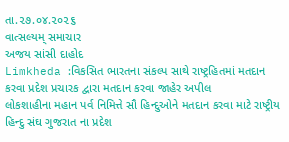તા.૨૭.૦૪.૨૦૨૬
વાત્સલ્યમ્ સમાચાર
અજય સાંસી દાહોદ
Limkheda :વિકસિત ભારતના સંકલ્પ સાથે રાષ્ટ્રહિતમાં મતદાન કરવા પ્રદેશ પ્રચારક દ્વારા મતદાન કરવા જાહેર અપીલ
લોકશાહીના મહાન પર્વ નિમિત્તે સૌ હિન્દુઓને મતદાન કરવા માટે રાષ્ટ્રીય હિન્દુ સંઘ ગુજરાત ના પ્રદેશ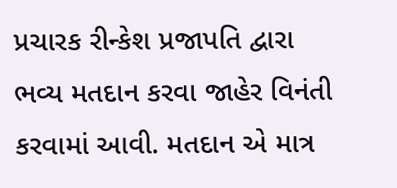પ્રચારક રીન્કેશ પ્રજાપતિ દ્વારા ભવ્ય મતદાન કરવા જાહેર વિનંતી કરવામાં આવી. મતદાન એ માત્ર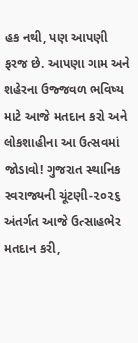હક નથી, પણ આપણી ફરજ છે. આપણા ગામ અને શહેરના ઉજ્જવળ ભવિષ્ય માટે આજે મતદાન કરો અને લોકશાહીના આ ઉત્સવમાં જોડાવો! ગુજરાત સ્થાનિક સ્વરાજ્યની ચૂંટણી-૨૦૨૬ અંતર્ગત આજે ઉત્સાહભેર મતદાન કરી,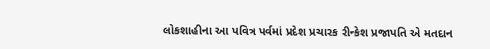લોકશાહીના આ પવિત્ર પર્વમાં પ્રદેશ પ્રચારક રીન્કેશ પ્રજાપતિ એ મતદાન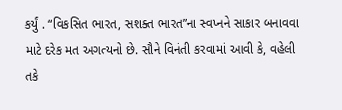કર્યું . “વિકસિત ભારત, સશક્ત ભારત”ના સ્વપ્નને સાકાર બનાવવા માટે દરેક મત અગત્યનો છે. સૌને વિનંતી કરવામાં આવી કે, વહેલી તકે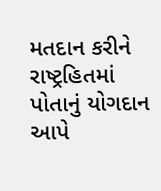મતદાન કરીને રાષ્ટ્રહિતમાં પોતાનું યોગદાન આપે